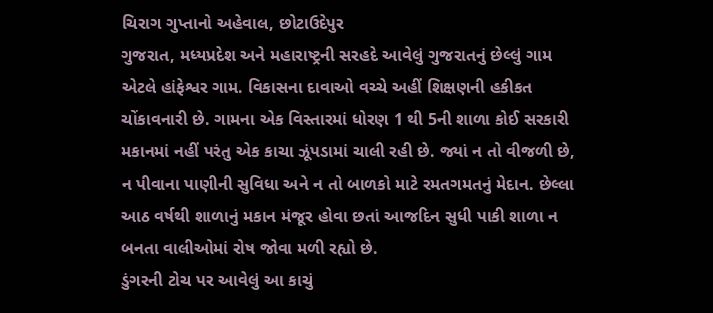ચિરાગ ગુપ્તાનો અહેવાલ, છોટાઉદેપુર
ગુજરાત, મધ્યપ્રદેશ અને મહારાષ્ટ્રની સરહદે આવેલું ગુજરાતનું છેલ્લું ગામ એટલે હાંફેશ્વર ગામ. વિકાસના દાવાઓ વચ્ચે અહીં શિક્ષણની હકીકત ચોંકાવનારી છે. ગામના એક વિસ્તારમાં ધોરણ 1 થી 5ની શાળા કોઈ સરકારી મકાનમાં નહીં પરંતુ એક કાચા ઝૂંપડામાં ચાલી રહી છે. જ્યાં ન તો વીજળી છે, ન પીવાના પાણીની સુવિધા અને ન તો બાળકો માટે રમતગમતનું મેદાન. છેલ્લા આઠ વર્ષથી શાળાનું મકાન મંજૂર હોવા છતાં આજદિન સુધી પાકી શાળા ન બનતા વાલીઓમાં રોષ જોવા મળી રહ્યો છે.
ડુંગરની ટોચ પર આવેલું આ કાચું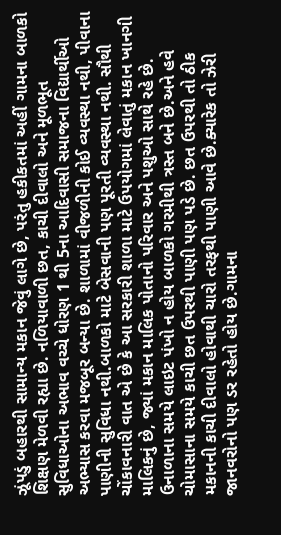ઝૂંપડું બહારથી સામાન્ય મકાન જેવું લાગે છે, પરંતુ હકીકતમાં અહીં ગામના બાળકો શિક્ષણ મેળવી રહ્યા છે. નળિયાવાળી છત, કાચી દીવાલો અને મૂળભૂત સુવિધાઓના અભાવ વચ્ચે ધોરણ 1 થી 5ના આદિવાસી સમાજના વિદ્યાર્થીઓ અભ્યાસ કરવા મજબૂર બન્યા છે. શાળામાં વીજળીની કોઈ વ્યવસ્થા નથી, પીવાના પાણીની સુવિધા નથી.બાળકો માટે બેસવાની પણ પૂરતી વ્યવસ્થા નથી. સૌથી ચોંકાવનારી વાત એ છે કે આ સરકારી શાળા માટે ઉપયોગમાં લેવાતું મકાન ખાનગી માલિકનું છે, જ્યાં મકાન માલિક પોતાનો પરિવાર અને પશુઓ સાથે રહે છે.
ઉનાળાના સમયે લાઇટ પંખો ન હોય બાળકો ગરમીથી ત્રસ્ત બને છે.અને હવે ચોમાસાના સમયે કાચી છત ઉપરથી પાણી પણ પડે છે. છત ઉપરથી તો ઠીક મકાનની કાચી દીવાલો હોવાથી ચારો તરફથી પાણી આવે છે.ક્યારેક તો ઝેરી જાનવરોનો પણ ડર રહેતો હોય છે.ગામના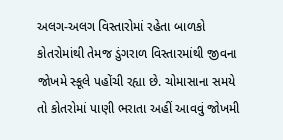અલગ-અલગ વિસ્તારોમાં રહેતા બાળકો કોતરોમાંથી તેમજ ડુંગરાળ વિસ્તારમાંથી જીવના જોખમે સ્કૂલે પહોંચી રહ્યા છે. ચોમાસાના સમયે તો કોતરોમાં પાણી ભરાતા અહીં આવવું જોખમી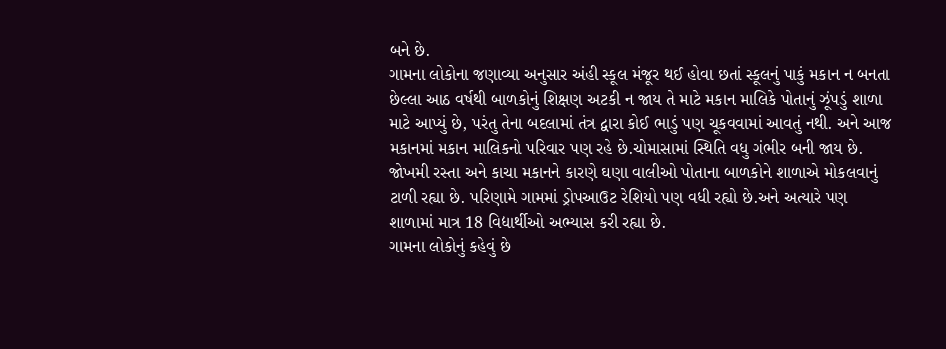બને છે.
ગામના લોકોના જણાવ્યા અનુસાર અંહી સ્કૂલ મંજૂર થઈ હોવા છતાં સ્કૂલનું પાકું મકાન ન બનતા છેલ્લા આઠ વર્ષથી બાળકોનું શિક્ષણ અટકી ન જાય તે માટે મકાન માલિકે પોતાનું ઝૂંપડું શાળા માટે આપ્યું છે, પરંતુ તેના બદલામાં તંત્ર દ્વારા કોઈ ભાડું પણ ચૂકવવામાં આવતું નથી. અને આજ મકાનમાં મકાન માલિકનો પરિવાર પણ રહે છે.ચોમાસામાં સ્થિતિ વધુ ગંભીર બની જાય છે. જોખમી રસ્તા અને કાચા મકાનને કારણે ઘણા વાલીઓ પોતાના બાળકોને શાળાએ મોકલવાનું ટાળી રહ્યા છે. પરિણામે ગામમાં ડ્રોપઆઉટ રેશિયો પણ વધી રહ્યો છે.અને અત્યારે પણ શાળામાં માત્ર 18 વિદ્યાર્થીઓ અભ્યાસ કરી રહ્યા છે.
ગામના લોકોનું કહેવું છે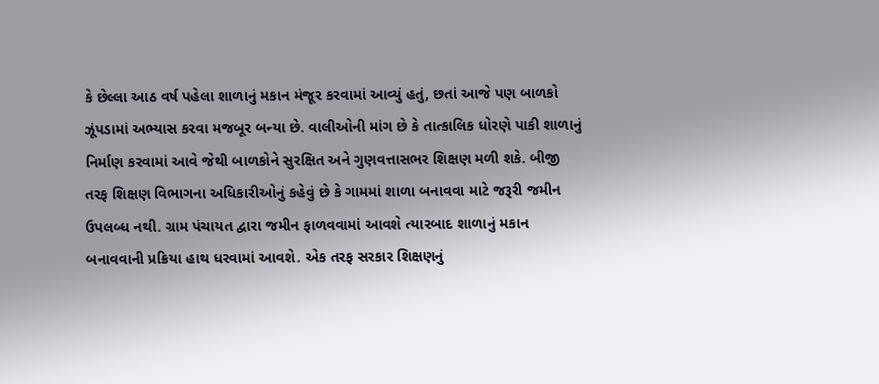કે છેલ્લા આઠ વર્ષ પહેલા શાળાનું મકાન મંજૂર કરવામાં આવ્યું હતું, છતાં આજે પણ બાળકો ઝૂંપડામાં અભ્યાસ કરવા મજબૂર બન્યા છે. વાલીઓની માંગ છે કે તાત્કાલિક ધોરણે પાકી શાળાનું નિર્માણ કરવામાં આવે જેથી બાળકોને સુરક્ષિત અને ગુણવત્તાસભર શિક્ષણ મળી શકે. બીજી તરફ શિક્ષણ વિભાગના અધિકારીઓનું કહેવું છે કે ગામમાં શાળા બનાવવા માટે જરૂરી જમીન ઉપલબ્ધ નથી. ગ્રામ પંચાયત દ્વારા જમીન ફાળવવામાં આવશે ત્યારબાદ શાળાનું મકાન બનાવવાની પ્રક્રિયા હાથ ધરવામાં આવશે. એક તરફ સરકાર શિક્ષણનું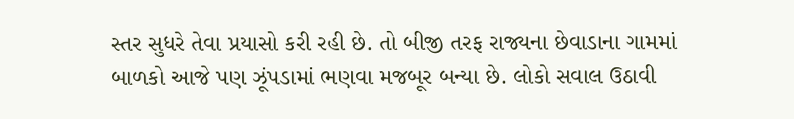સ્તર સુધરે તેવા પ્રયાસો કરી રહી છે. તો બીજી તરફ રાજ્યના છેવાડાના ગામમાં બાળકો આજે પણ ઝૂંપડામાં ભણવા મજબૂર બન્યા છે. લોકો સવાલ ઉઠાવી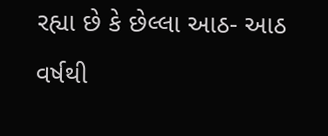રહ્યા છે કે છેલ્લા આઠ- આઠ વર્ષથી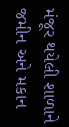મંજૂર થયેલી શાળાને જમીન અને મકાન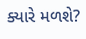ક્યારે મળશે?